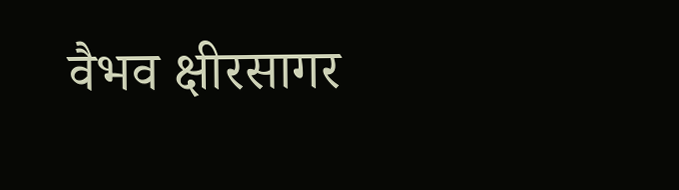वैभव क्षीरसागर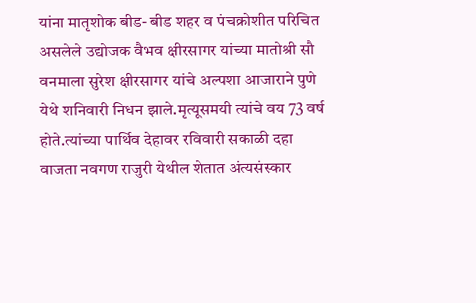यांना मातृशोक बीड- बीड शहर व पंचक्रोशीत परिचित असलेले उद्योजक वैभव क्षीरसागर यांच्या मातोश्री सौ वनमाला सुरेश क्षीरसागर यांचे अल्पशा आजाराने पुणे येथे शनिवारी निधन झाले.मृत्यूसमयी त्यांचे वय 73 वर्ष होते.त्यांच्या पार्थिव देहावर रविवारी सकाळी दहा वाजता नवगण राजुरी येथील शेतात अंत्यसंस्कार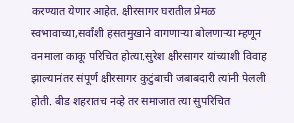करण्यात येणार आहेत. क्षीरसागर घरातील प्रेमळ स्वभावाच्या,सर्वांशी हसतमुखाने वागणाऱ्या बोलणाऱ्या म्हणून वनमाला काकू परिचित होत्या.सुरेश क्षीरसागर यांच्याशी विवाह झाल्यानंतर संपूर्ण क्षीरसागर कुटुंबाची जबाबदारी त्यांनी पेलली होती. बीड शहरातच नव्हे तर समाजात त्या सुपरिचित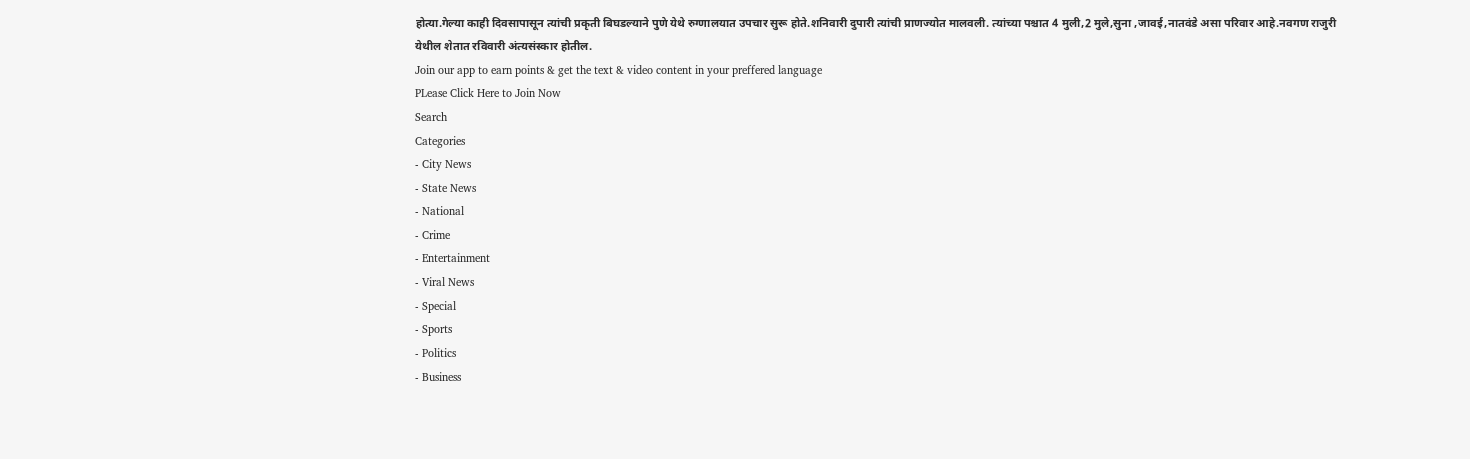होत्या.गेल्या काही दिवसापासून त्यांची प्रकृती बिघडल्याने पुणे येथे रुग्णालयात उपचार सुरू होते.शनिवारी दुपारी त्यांची प्राणज्योत मालवली. त्यांच्या पश्चात 4 मुली,2 मुले,सुना ,जावई,नातवंडे असा परिवार आहे.नवगण राजुरी येथील शेतात रविवारी अंत्यसंस्कार होतील.
Join our app to earn points & get the text & video content in your preffered language
PLease Click Here to Join Now
Search
Categories
- City News
- State News
- National
- Crime
- Entertainment
- Viral News
- Special
- Sports
- Politics
- Business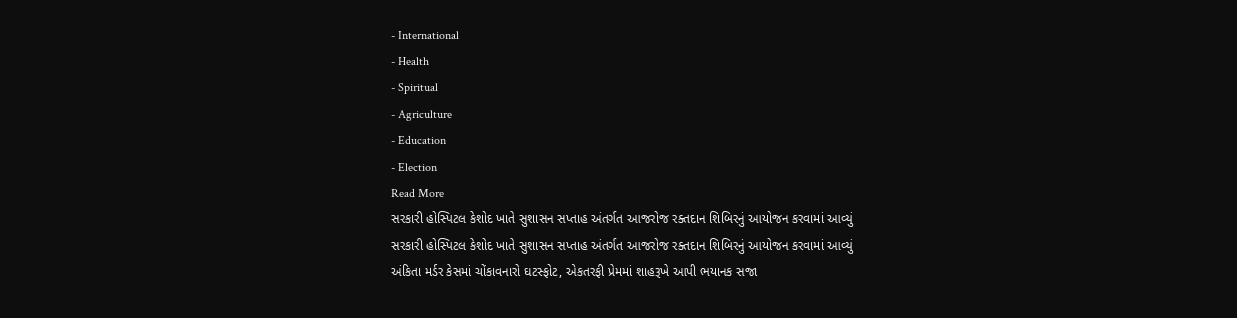- International
- Health
- Spiritual
- Agriculture
- Education
- Election
Read More
સરકારી હોસ્પિટલ કેશોદ ખાતે સુશાસન સપ્તાહ અંતર્ગત આજરોજ રક્તદાન શિબિરનું આયોજન કરવામાં આવ્યું
સરકારી હોસ્પિટલ કેશોદ ખાતે સુશાસન સપ્તાહ અંતર્ગત આજરોજ રક્તદાન શિબિરનું આયોજન કરવામાં આવ્યું
અંકિતા મર્ડર કેસમાં ચોંકાવનારો ઘટસ્ફોટ, એકતરફી પ્રેમમાં શાહરૂખે આપી ભયાનક સજા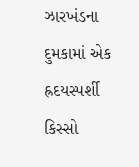ઝારખંડના દુમકામાં એક હ્રદયસ્પર્શી કિસ્સો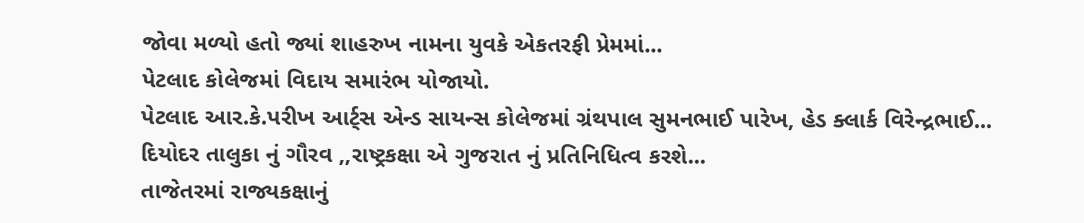જોવા મળ્યો હતો જ્યાં શાહરુખ નામના યુવકે એકતરફી પ્રેમમાં...
પેટલાદ કોલેજમાં વિદાય સમારંભ યોજાયો.
પેટલાદ આર.કે.પરીખ આર્ટ્સ એન્ડ સાયન્સ કોલેજમાં ગ્રંથપાલ સુમનભાઈ પારેખ, હેડ ક્લાર્ક વિરેન્દ્રભાઈ...
દિયોદર તાલુકા નું ગૌરવ ,,રાષ્ટ્રકક્ષા એ ગુજરાત નું પ્રતિનિધિત્વ કરશે...
તાજેતરમાં રાજ્યકક્ષાનું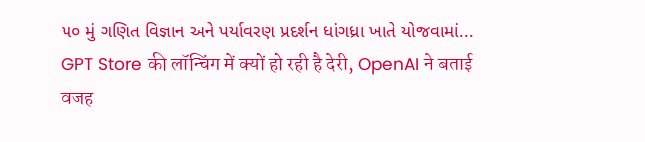૫૦ મું ગણિત વિજ્ઞાન અને પર્યાવરણ પ્રદર્શન ધાંગધ્રા ખાતે યોજવામાં...
GPT Store की लॉन्चिंग में क्यों हो रही है देरी, OpenAI ने बताई वजह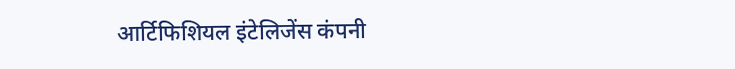आर्टिफिशियल इंटेलिजेंस कंपनी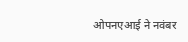ओपनएआई ने नवंबर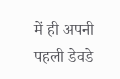में ही अपनी पहली डेवडे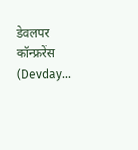डेवलपर कॉन्फ्ररेंस (Devday...